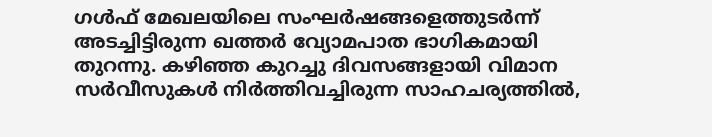ഗൾഫ് മേഖലയിലെ സംഘർഷങ്ങളെത്തുടർന്ന് അടച്ചിട്ടിരുന്ന ഖത്തർ വ്യോമപാത ഭാഗികമായി തുറന്നു. കഴിഞ്ഞ കുറച്ചു ദിവസങ്ങളായി വിമാന സർവീസുകൾ നിർത്തിവച്ചിരുന്ന സാഹചര്യത്തിൽ,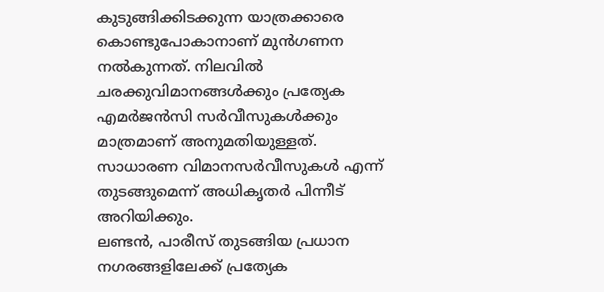കുടുങ്ങിക്കിടക്കുന്ന യാത്രക്കാരെ കൊണ്ടുപോകാനാണ് മുൻഗണന നൽകുന്നത്. നിലവിൽ ചരക്കുവിമാനങ്ങൾക്കും പ്രത്യേക എമർജൻസി സർവീസുകൾക്കും മാത്രമാണ് അനുമതിയുള്ളത്. സാധാരണ വിമാനസർവീസുകൾ എന്ന് തുടങ്ങുമെന്ന് അധികൃതർ പിന്നീട് അറിയിക്കും.
ലണ്ടൻ, പാരീസ് തുടങ്ങിയ പ്രധാന നഗരങ്ങളിലേക്ക് പ്രത്യേക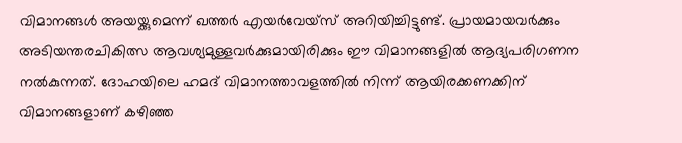വിമാനങ്ങൾ അയയ്ക്കുമെന്ന് ഖത്തർ എയർവേയ്സ് അറിയിച്ചിട്ടുണ്ട്. പ്രായമായവർക്കും അടിയന്തരചികിത്സ ആവശ്യമുള്ളവർക്കുമായിരിക്കും ഈ വിമാനങ്ങളിൽ ആദ്യപരിഗണന നൽകുന്നത്. ദോഹയിലെ ഹമദ് വിമാനത്താവളത്തിൽ നിന്ന് ആയിരക്കണക്കിന് വിമാനങ്ങളാണ് കഴിഞ്ഞ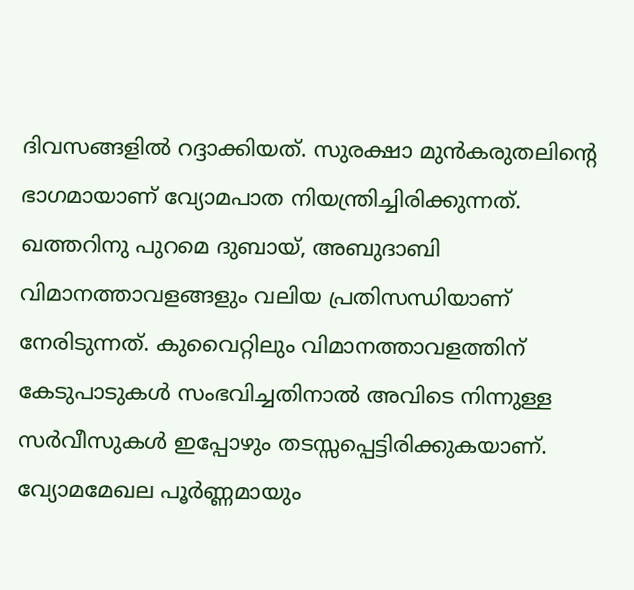ദിവസങ്ങളിൽ റദ്ദാക്കിയത്. സുരക്ഷാ മുൻകരുതലിന്റെ ഭാഗമായാണ് വ്യോമപാത നിയന്ത്രിച്ചിരിക്കുന്നത്.
ഖത്തറിനു പുറമെ ദുബായ്, അബുദാബി വിമാനത്താവളങ്ങളും വലിയ പ്രതിസന്ധിയാണ് നേരിടുന്നത്. കുവൈറ്റിലും വിമാനത്താവളത്തിന് കേടുപാടുകൾ സംഭവിച്ചതിനാൽ അവിടെ നിന്നുള്ള സർവീസുകൾ ഇപ്പോഴും തടസ്സപ്പെട്ടിരിക്കുകയാണ്. വ്യോമമേഖല പൂർണ്ണമായും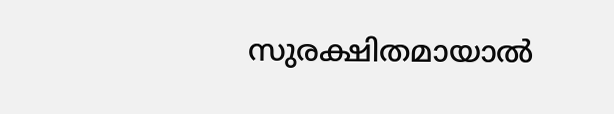സുരക്ഷിതമായാൽ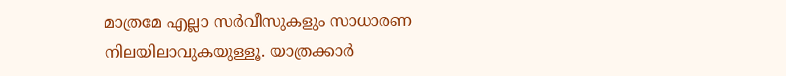മാത്രമേ എല്ലാ സർവീസുകളും സാധാരണ നിലയിലാവുകയുള്ളൂ. യാത്രക്കാർ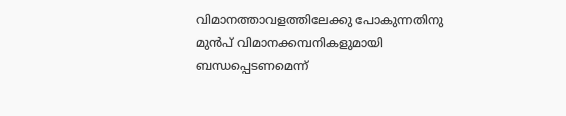വിമാനത്താവളത്തിലേക്കു പോകുന്നതിനു മുൻപ് വിമാനക്കമ്പനികളുമായി ബന്ധപ്പെടണമെന്ന്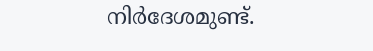നിർദേശമുണ്ട്.